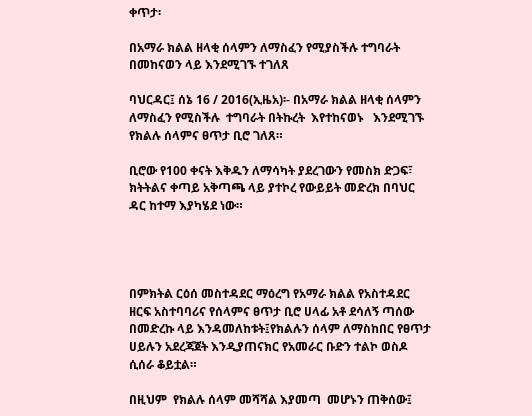ቀጥታ፡

በአማራ ክልል ዘላቂ ሰላምን ለማስፈን የሚያስችሉ ተግባራት በመከናወን ላይ እንደሚገኙ ተገለጸ

ባህርዳር፤ ሰኔ 16 / 2016(ኢዜአ)፡- በአማራ ክልል ዘላቂ ሰላምን ለማስፈን የሚስችሉ  ተግባራት በትኩረት  እየተከናወኑ   እንደሚገኙ  የክልሉ ሰላምና ፀጥታ ቢሮ ገለጸ።

ቢሮው የ100 ቀናት እቅዱን ለማሳካት ያደረገውን የመስክ ድጋፍ፣ ክትትልና ቀጣይ አቅጣጫ ላይ ያተኮረ የውይይት መድረክ በባህር ዳር ከተማ እያካሄደ ነው።




በምክትል ርዕሰ መስተዳደር ማዕረግ የአማራ ክልል የአስተዳደር  ዘርፍ አስተባባሪና የሰላምና ፀጥታ ቢሮ ሀላፊ አቶ ደሳለኝ ጣሰው በመድረኩ ላይ እንዳመለከቱት፤የክልሉን ሰላም ለማስከበር የፀጥታ ሀይሉን አደረጃጀት እንዲያጠናክር የአመራር ቡድን ተልኮ ወስዶ ሲሰራ ቆይቷል።

በዚህም  የክልሉ ሰላም መሻሻል እያመጣ  መሆኑን ጠቅሰው፤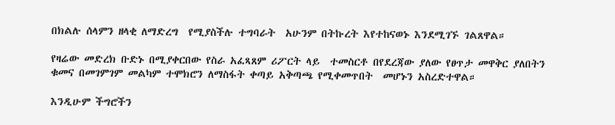በክልሉ ሰላምን ዘላቂ ለማድረግ  የሚያስችሉ ተግባራት  አሁንም በትኩረት እየተከናወኑ እንደሚገኙ ገልጸዋል።

የዛሬው መድረክ ቡድኑ በሚያቀርበው የስራ አፈጻጸም ሪፖርት ላይ  ተመስርቶ በየደረጃው ያለው የፀጥታ መዋቅር ያለበትን ቁመና በመገምገም መልካም ተሞክሮን ለማስፋት ቀጣይ አቅጣጫ የሚቀመጥበት  መሆኑን አስረድተዋል።

እንዲሁም ችግሮችን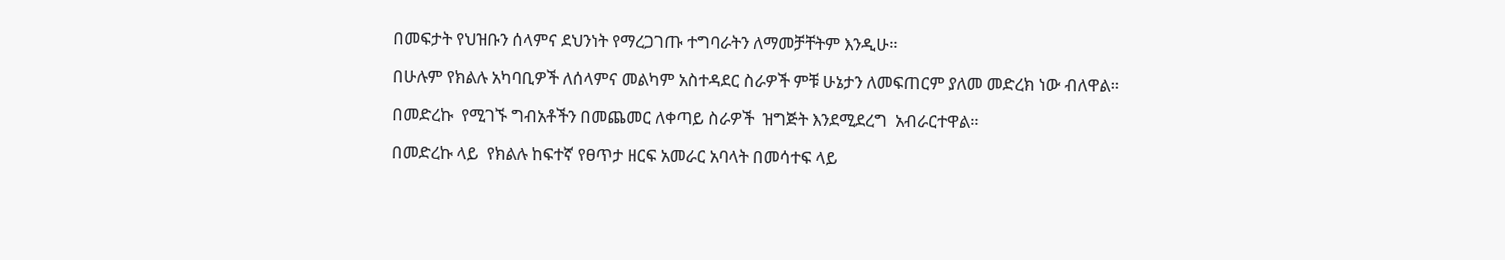በመፍታት የህዝቡን ሰላምና ደህንነት የማረጋገጡ ተግባራትን ለማመቻቸትም እንዲሁ።

በሁሉም የክልሉ አካባቢዎች ለሰላምና መልካም አስተዳደር ስራዎች ምቹ ሁኔታን ለመፍጠርም ያለመ መድረክ ነው ብለዋል።

በመድረኩ  የሚገኙ ግብአቶችን በመጨመር ለቀጣይ ስራዎች  ዝግጅት እንደሚደረግ  አብራርተዋል።

በመድረኩ ላይ  የክልሉ ከፍተኛ የፀጥታ ዘርፍ አመራር አባላት በመሳተፍ ላይ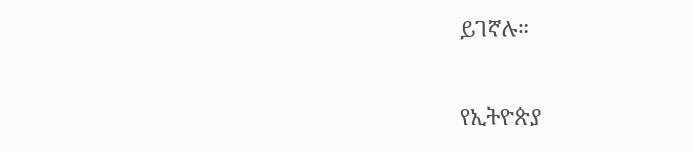ይገኛሉ።

የኢትዮጵያ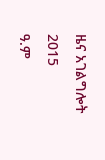ዜና አገልግሎት
2015
ዓ.ም